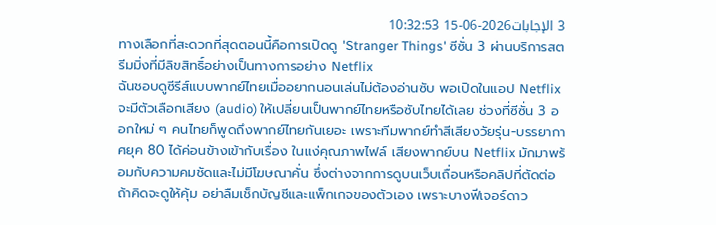3 الإجابات2026-06-15 10:32:53
ทางเลือกที่สะดวกที่สุดตอนนี้คือการเปิดดู 'Stranger Things' ซีซั่น 3 ผ่านบริการสตรีมมิ่งที่มีลิขสิทธิ์อย่างเป็นทางการอย่าง Netflix
ฉันชอบดูซีรีส์แบบพากย์ไทยเมื่ออยากนอนเล่นไม่ต้องอ่านซับ พอเปิดในแอป Netflix จะมีตัวเลือกเสียง (audio) ให้เปลี่ยนเป็นพากย์ไทยหรือซับไทยได้เลย ช่วงที่ซีซั่น 3 ออกใหม่ ๆ คนไทยก็พูดถึงพากย์ไทยกันเยอะ เพราะทีมพากย์ทำสีเสียงวัยรุ่น-บรรยากาศยุค 80 ได้ค่อนข้างเข้ากับเรื่อง ในแง่คุณภาพไฟล์ เสียงพากย์บน Netflix มักมาพร้อมกับความคมชัดและไม่มีโฆษณาคั่น ซึ่งต่างจากการดูบนเว็บเถื่อนหรือคลิปที่ตัดต่อ
ถ้าคิดจะดูให้คุ้ม อย่าลืมเช็กบัญชีและแพ็กเกจของตัวเอง เพราะบางฟีเจอร์ดาว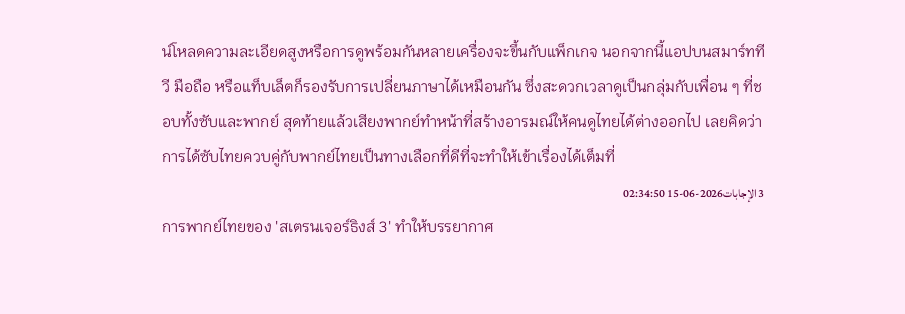น์โหลดความละเอียดสูงหรือการดูพร้อมกันหลายเครื่องจะขึ้นกับแพ็กเกจ นอกจากนี้แอปบนสมาร์ททีวี มือถือ หรือแท็บเล็ตก็รองรับการเปลี่ยนภาษาได้เหมือนกัน ซึ่งสะดวกเวลาดูเป็นกลุ่มกับเพื่อน ๆ ที่ชอบทั้งซับและพากย์ สุดท้ายแล้วเสียงพากย์ทำหน้าที่สร้างอารมณ์ให้คนดูไทยได้ต่างออกไป เลยคิดว่าการได้ซับไทยควบคู่กับพากย์ไทยเป็นทางเลือกที่ดีที่จะทำให้เข้าเรื่องได้เต็มที่
3 الإجابات2026-06-15 02:34:50
การพากย์ไทยของ 'สเตรนเจอร์ธิงส์ 3' ทำให้บรรยากาศ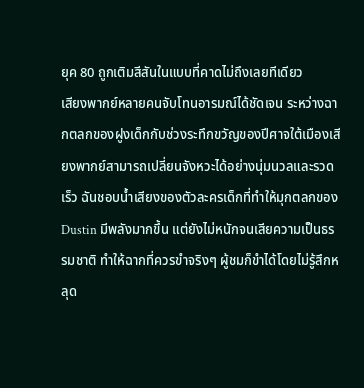ยุค 80 ถูกเติมสีสันในแบบที่คาดไม่ถึงเลยทีเดียว
เสียงพากย์หลายคนจับโทนอารมณ์ได้ชัดเจน ระหว่างฉากตลกของฝูงเด็กกับช่วงระทึกขวัญของปีศาจใต้เมืองเสียงพากย์สามารถเปลี่ยนจังหวะได้อย่างนุ่มนวลและรวดเร็ว ฉันชอบน้ำเสียงของตัวละครเด็กที่ทำให้มุกตลกของ Dustin มีพลังมากขึ้น แต่ยังไม่หนักจนเสียความเป็นธรรมชาติ ทำให้ฉากที่ควรขำจริงๆ ผู้ชมก็ขำได้โดยไม่รู้สึกหลุด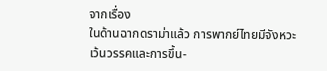จากเรื่อง
ในด้านฉากดราม่าแล้ว การพากย์ไทยมีจังหวะเว้นวรรคและการขึ้น-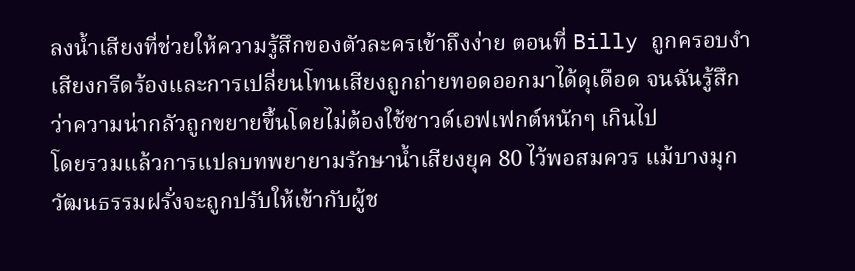ลงน้ำเสียงที่ช่วยให้ความรู้สึกของตัวละครเข้าถึงง่าย ตอนที่ Billy ถูกครอบงำ เสียงกรีดร้องและการเปลี่ยนโทนเสียงถูกถ่ายทอดออกมาได้ดุเดือด จนฉันรู้สึกว่าความน่ากลัวถูกขยายขึ้นโดยไม่ต้องใช้ซาวด์เอฟเฟกต์หนักๆ เกินไป
โดยรวมแล้วการแปลบทพยายามรักษาน้ำเสียงยุค 80 ไว้พอสมควร แม้บางมุกวัฒนธรรมฝรั่งจะถูกปรับให้เข้ากับผู้ช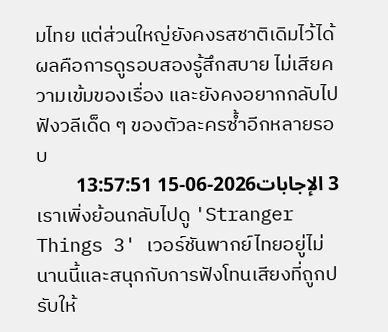มไทย แต่ส่วนใหญ่ยังคงรสชาติเดิมไว้ได้ ผลคือการดูรอบสองรู้สึกสบาย ไม่เสียความเข้มของเรื่อง และยังคงอยากกลับไปฟังวลีเด็ด ๆ ของตัวละครซ้ำอีกหลายรอบ
3 الإجابات2026-06-15 13:57:51
เราเพิ่งย้อนกลับไปดู 'Stranger Things 3' เวอร์ชันพากย์ไทยอยู่ไม่นานนี้และสนุกกับการฟังโทนเสียงที่ถูกปรับให้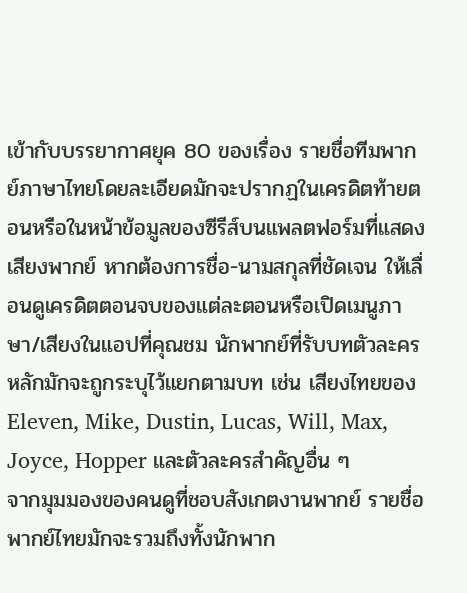เข้ากับบรรยากาศยุค 80 ของเรื่อง รายชื่อทีมพากย์ภาษาไทยโดยละเอียดมักจะปรากฏในเครดิตท้ายตอนหรือในหน้าข้อมูลของซีรีส์บนแพลตฟอร์มที่แสดงเสียงพากย์ หากต้องการชื่อ-นามสกุลที่ชัดเจน ให้เลื่อนดูเครดิตตอนจบของแต่ละตอนหรือเปิดเมนูภาษา/เสียงในแอปที่คุณชม นักพากย์ที่รับบทตัวละครหลักมักจะถูกระบุไว้แยกตามบท เช่น เสียงไทยของ Eleven, Mike, Dustin, Lucas, Will, Max, Joyce, Hopper และตัวละครสำคัญอื่น ๆ
จากมุมมองของคนดูที่ชอบสังเกตงานพากย์ รายชื่อพากย์ไทยมักจะรวมถึงทั้งนักพาก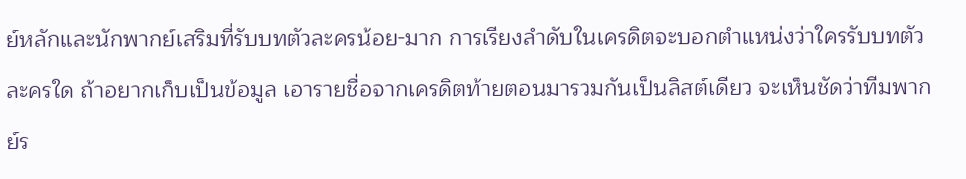ย์หลักและนักพากย์เสริมที่รับบทตัวละครน้อย-มาก การเรียงลำดับในเครดิตจะบอกตำแหน่งว่าใครรับบทตัวละครใด ถ้าอยากเก็บเป็นข้อมูล เอารายชื่อจากเครดิตท้ายตอนมารวมกันเป็นลิสต์เดียว จะเห็นชัดว่าทีมพากย์ร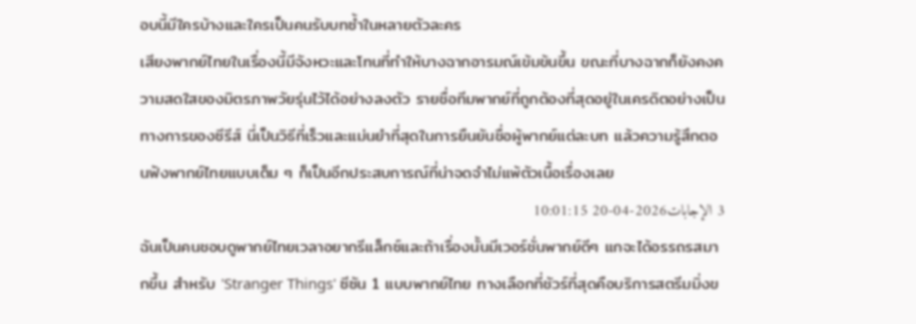อบนี้มีใครบ้างและใครเป็นคนรับบทซ้ำในหลายตัวละคร
เสียงพากย์ไทยในเรื่องนี้มีจังหวะและโทนที่ทำให้บางฉากอารมณ์เข้มข้นขึ้น ขณะที่บางฉากก็ยังคงความสดใสของมิตรภาพวัยรุ่นไว้ได้อย่างลงตัว รายชื่อทีมพากย์ที่ถูกต้องที่สุดอยู่ในเครดิตอย่างเป็นทางการของซีรีส์ นี่เป็นวิธีที่เร็วและแม่นยำที่สุดในการยืนยันชื่อผู้พากย์แต่ละบท แล้วความรู้สึกตอนฟังพากย์ไทยแบบเต็ม ๆ ก็เป็นอีกประสบการณ์ที่น่าจดจำไม่แพ้ตัวเนื้อเรื่องเลย
3 الإجابات2026-04-20 10:01:15
ฉันเป็นคนชอบดูพากย์ไทยเวลาอยากรีแล็กซ์และถ้าเรื่องนั้นมีเวอร์ชั่นพากย์ดีๆ แกจะได้อรรถรสมากขึ้น สำหรับ 'Stranger Things' ซีซัน 1 แบบพากย์ไทย ทางเลือกที่ชัวร์ที่สุดคือบริการสตรีมมิ่งข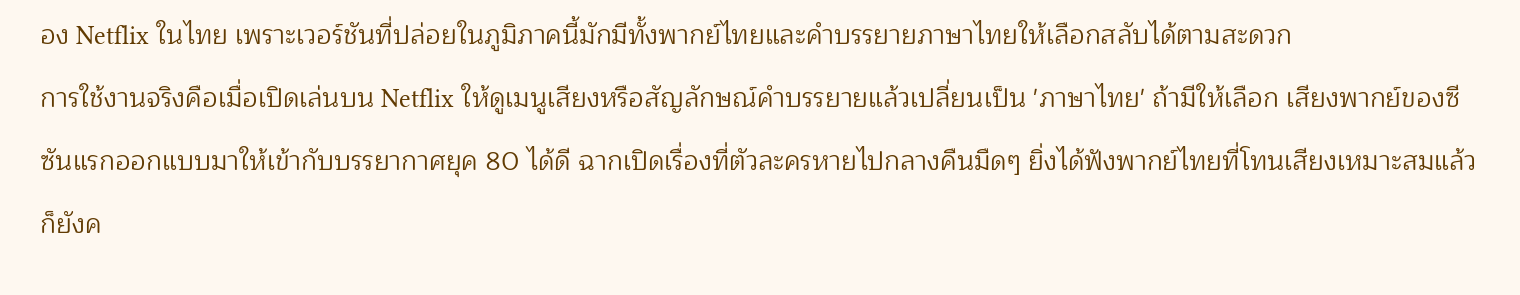อง Netflix ในไทย เพราะเวอร์ชันที่ปล่อยในภูมิภาคนี้มักมีทั้งพากย์ไทยและคำบรรยายภาษาไทยให้เลือกสลับได้ตามสะดวก
การใช้งานจริงคือเมื่อเปิดเล่นบน Netflix ให้ดูเมนูเสียงหรือสัญลักษณ์คำบรรยายแล้วเปลี่ยนเป็น 'ภาษาไทย' ถ้ามีให้เลือก เสียงพากย์ของซีซันแรกออกแบบมาให้เข้ากับบรรยากาศยุค 80 ได้ดี ฉากเปิดเรื่องที่ตัวละครหายไปกลางคืนมืดๆ ยิ่งได้ฟังพากย์ไทยที่โทนเสียงเหมาะสมแล้วก็ยังค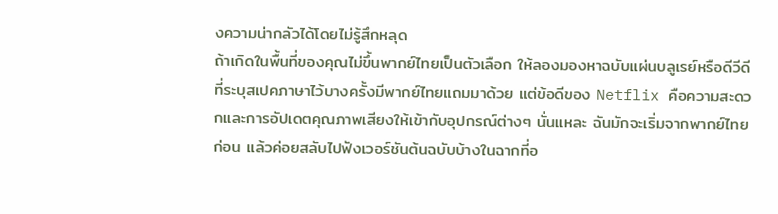งความน่ากลัวได้โดยไม่รู้สึกหลุด
ถ้าเกิดในพื้นที่ของคุณไม่ขึ้นพากย์ไทยเป็นตัวเลือก ให้ลองมองหาฉบับแผ่นบลูเรย์หรือดีวีดีที่ระบุสเปคภาษาไว้บางครั้งมีพากย์ไทยแถมมาด้วย แต่ข้อดีของ Netflix คือความสะดวกและการอัปเดตคุณภาพเสียงให้เข้ากับอุปกรณ์ต่างๆ นั่นแหละ ฉันมักจะเริ่มจากพากย์ไทยก่อน แล้วค่อยสลับไปฟังเวอร์ชันต้นฉบับบ้างในฉากที่อ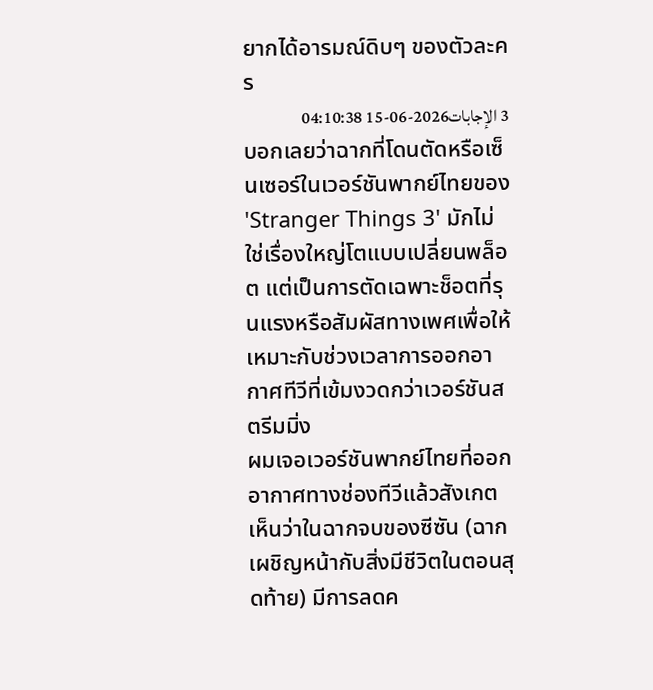ยากได้อารมณ์ดิบๆ ของตัวละคร
3 الإجابات2026-06-15 04:10:38
บอกเลยว่าฉากที่โดนตัดหรือเซ็นเซอร์ในเวอร์ชันพากย์ไทยของ 'Stranger Things 3' มักไม่ใช่เรื่องใหญ่โตแบบเปลี่ยนพล็อต แต่เป็นการตัดเฉพาะช็อตที่รุนแรงหรือสัมผัสทางเพศเพื่อให้เหมาะกับช่วงเวลาการออกอากาศทีวีที่เข้มงวดกว่าเวอร์ชันสตรีมมิ่ง
ผมเจอเวอร์ชันพากย์ไทยที่ออกอากาศทางช่องทีวีแล้วสังเกตเห็นว่าในฉากจบของซีซัน (ฉากเผชิญหน้ากับสิ่งมีชีวิตในตอนสุดท้าย) มีการลดค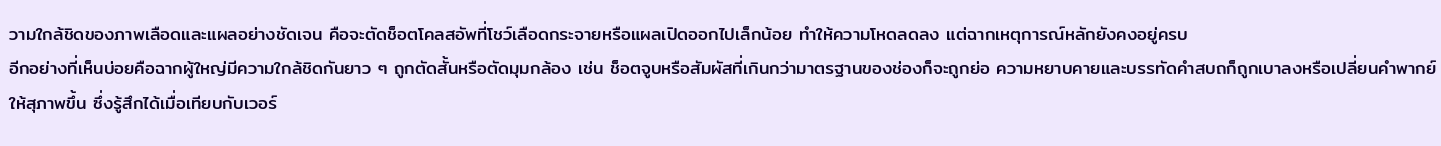วามใกล้ชิดของภาพเลือดและแผลอย่างชัดเจน คือจะตัดช็อตโคลสอัพที่โชว์เลือดกระจายหรือแผลเปิดออกไปเล็กน้อย ทำให้ความโหดลดลง แต่ฉากเหตุการณ์หลักยังคงอยู่ครบ
อีกอย่างที่เห็นบ่อยคือฉากผู้ใหญ่มีความใกล้ชิดกันยาว ๆ ถูกตัดสั้นหรือตัดมุมกล้อง เช่น ช็อตจูบหรือสัมผัสที่เกินกว่ามาตรฐานของช่องก็จะถูกย่อ ความหยาบคายและบรรทัดคำสบถก็ถูกเบาลงหรือเปลี่ยนคำพากย์ให้สุภาพขึ้น ซึ่งรู้สึกได้เมื่อเทียบกับเวอร์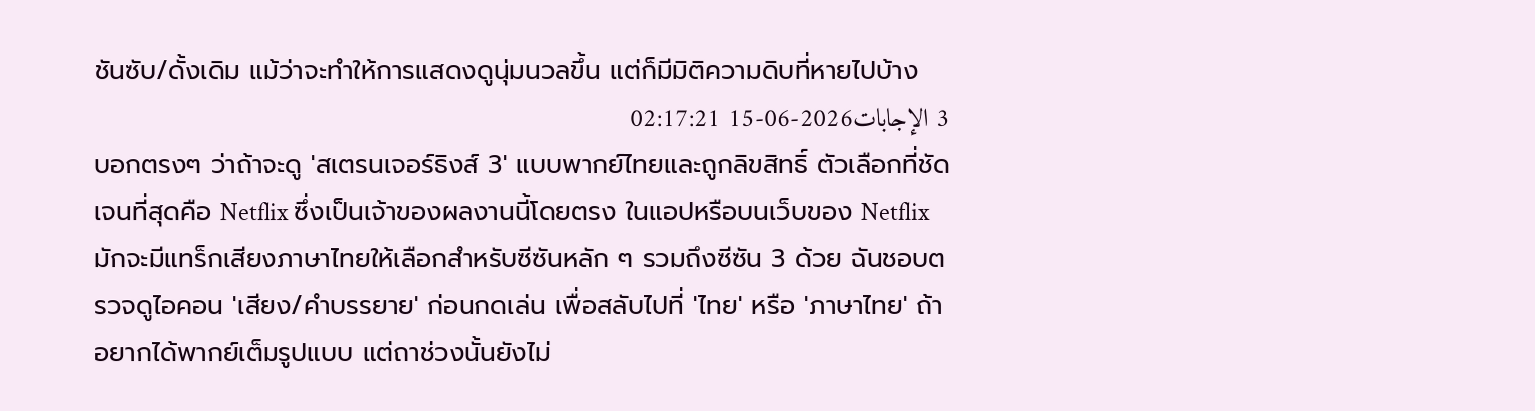ชันซับ/ดั้งเดิม แม้ว่าจะทำให้การแสดงดูนุ่มนวลขึ้น แต่ก็มีมิติความดิบที่หายไปบ้าง
3 الإجابات2026-06-15 02:17:21
บอกตรงๆ ว่าถ้าจะดู 'สเตรนเจอร์ธิงส์ 3' แบบพากย์ไทยและถูกลิขสิทธิ์ ตัวเลือกที่ชัดเจนที่สุดคือ Netflix ซึ่งเป็นเจ้าของผลงานนี้โดยตรง ในแอปหรือบนเว็บของ Netflix มักจะมีแทร็กเสียงภาษาไทยให้เลือกสำหรับซีซันหลัก ๆ รวมถึงซีซัน 3 ด้วย ฉันชอบตรวจดูไอคอน 'เสียง/คำบรรยาย' ก่อนกดเล่น เพื่อสลับไปที่ 'ไทย' หรือ 'ภาษาไทย' ถ้าอยากได้พากย์เต็มรูปแบบ แต่ถาช่วงนั้นยังไม่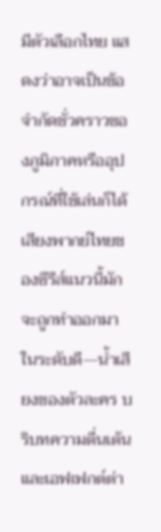มีตัวเลือกไทย แสดงว่าอาจเป็นข้อจำกัดชั่วคราวของภูมิภาคหรืออุปกรณ์ที่ใช้เล่นก็ได้
เสียงพากย์ไทยของซีรีส์แนวนี้มักจะถูกทำออกมาในระดับดี—น้ำเสียงของตัวละคร บริบทความตื่นเต้น และเอฟเฟกต์ต่า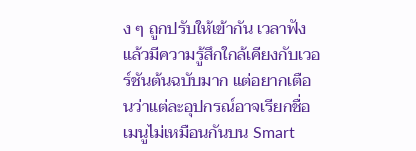ง ๆ ถูกปรับให้เข้ากัน เวลาฟังแล้วมีความรู้สึกใกล้เคียงกับเวอร์ชันต้นฉบับมาก แต่อยากเตือนว่าแต่ละอุปกรณ์อาจเรียกชื่อเมนูไม่เหมือนกันบน Smart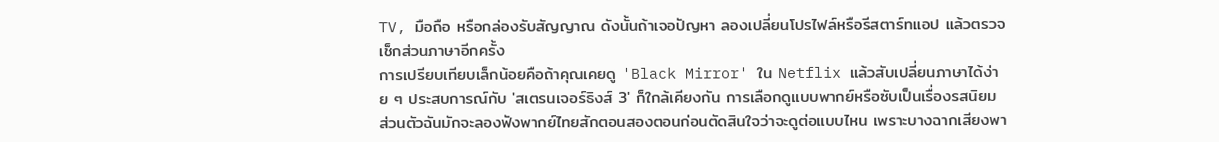TV, มือถือ หรือกล่องรับสัญญาณ ดังนั้นถ้าเจอปัญหา ลองเปลี่ยนโปรไฟล์หรือรีสตาร์ทแอป แล้วตรวจเช็กส่วนภาษาอีกครั้ง
การเปรียบเทียบเล็กน้อยคือถ้าคุณเคยดู 'Black Mirror' ใน Netflix แล้วสับเปลี่ยนภาษาได้ง่าย ๆ ประสบการณ์กับ 'สเตรนเจอร์ธิงส์ 3' ก็ใกล้เคียงกัน การเลือกดูแบบพากย์หรือซับเป็นเรื่องรสนิยม ส่วนตัวฉันมักจะลองฟังพากย์ไทยสักตอนสองตอนก่อนตัดสินใจว่าจะดูต่อแบบไหน เพราะบางฉากเสียงพา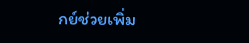กย์ช่วยเพิ่ม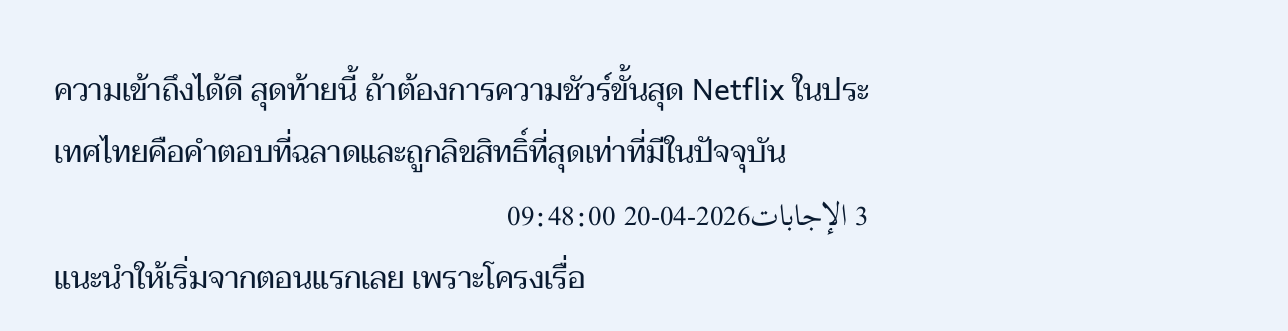ความเข้าถึงได้ดี สุดท้ายนี้ ถ้าต้องการความชัวร์ขั้นสุด Netflix ในประเทศไทยคือคำตอบที่ฉลาดและถูกลิขสิทธิ์ที่สุดเท่าที่มีในปัจจุบัน
3 الإجابات2026-04-20 09:48:00
แนะนำให้เริ่มจากตอนแรกเลย เพราะโครงเรื่อ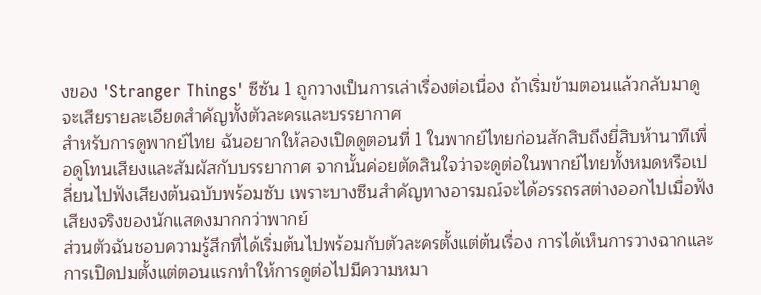งของ 'Stranger Things' ซีซัน 1 ถูกวางเป็นการเล่าเรื่องต่อเนื่อง ถ้าเริ่มข้ามตอนแล้วกลับมาดูจะเสียรายละเอียดสำคัญทั้งตัวละครและบรรยากาศ
สำหรับการดูพากย์ไทย ฉันอยากให้ลองเปิดดูตอนที่ 1 ในพากย์ไทยก่อนสักสิบถึงยี่สิบห้านาทีเพื่อดูโทนเสียงและสัมผัสกับบรรยากาศ จากนั้นค่อยตัดสินใจว่าจะดูต่อในพากย์ไทยทั้งหมดหรือเปลี่ยนไปฟังเสียงต้นฉบับพร้อมซับ เพราะบางซีนสำคัญทางอารมณ์จะได้อรรถรสต่างออกไปเมื่อฟังเสียงจริงของนักแสดงมากกว่าพากย์
ส่วนตัวฉันชอบความรู้สึกที่ได้เริ่มต้นไปพร้อมกับตัวละครตั้งแต่ต้นเรื่อง การได้เห็นการวางฉากและการเปิดปมตั้งแต่ตอนแรกทำให้การดูต่อไปมีความหมา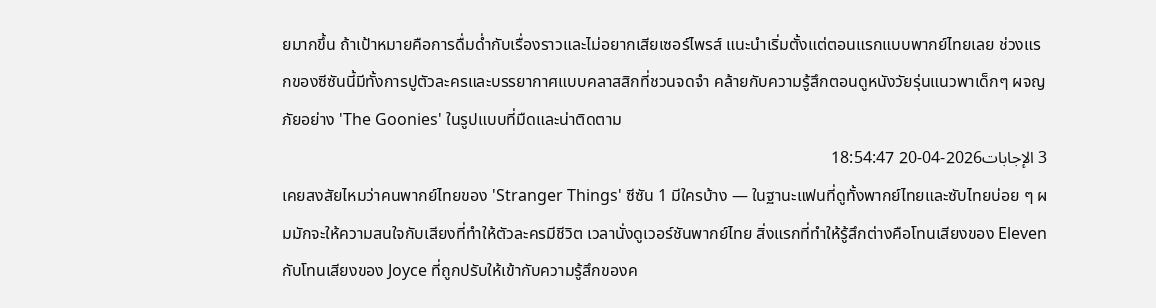ยมากขึ้น ถ้าเป้าหมายคือการดื่มด่ำกับเรื่องราวและไม่อยากเสียเซอร์ไพรส์ แนะนำเริ่มตั้งแต่ตอนแรกแบบพากย์ไทยเลย ช่วงแรกของซีซันนี้มีทั้งการปูตัวละครและบรรยากาศแบบคลาสสิกที่ชวนจดจำ คล้ายกับความรู้สึกตอนดูหนังวัยรุ่นแนวพาเด็กๆ ผจญภัยอย่าง 'The Goonies' ในรูปแบบที่มืดและน่าติดตาม
3 الإجابات2026-04-20 18:54:47
เคยสงสัยไหมว่าคนพากย์ไทยของ 'Stranger Things' ซีซัน 1 มีใครบ้าง — ในฐานะแฟนที่ดูทั้งพากย์ไทยและซับไทยบ่อย ๆ ผมมักจะให้ความสนใจกับเสียงที่ทำให้ตัวละครมีชีวิต เวลานั่งดูเวอร์ชันพากย์ไทย สิ่งแรกที่ทำให้รู้สึกต่างคือโทนเสียงของ Eleven กับโทนเสียงของ Joyce ที่ถูกปรับให้เข้ากับความรู้สึกของค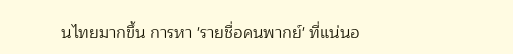นไทยมากขึ้น การหา 'รายชื่อคนพากย์' ที่แน่นอ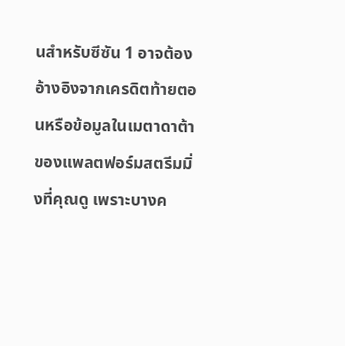นสำหรับซีซัน 1 อาจต้องอ้างอิงจากเครดิตท้ายตอนหรือข้อมูลในเมตาดาต้าของแพลตฟอร์มสตรีมมิ่งที่คุณดู เพราะบางค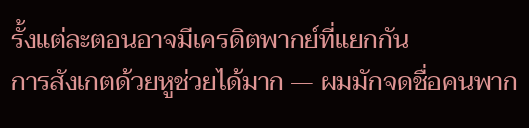รั้งแต่ละตอนอาจมีเครดิตพากย์ที่แยกกัน
การสังเกตด้วยหูช่วยได้มาก — ผมมักจดชื่อคนพาก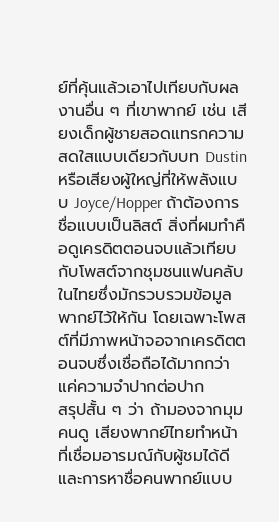ย์ที่คุ้นแล้วเอาไปเทียบกับผลงานอื่น ๆ ที่เขาพากย์ เช่น เสียงเด็กผู้ชายสอดแทรกความสดใสแบบเดียวกับบท Dustin หรือเสียงผู้ใหญ่ที่ให้พลังแบบ Joyce/Hopper ถ้าต้องการชื่อแบบเป็นลิสต์ สิ่งที่ผมทำคือดูเครดิตตอนจบแล้วเทียบกับโพสต์จากชุมชนแฟนคลับในไทยซึ่งมักรวบรวมข้อมูลพากย์ไว้ให้กัน โดยเฉพาะโพสต์ที่มีภาพหน้าจอจากเครดิตตอนจบซึ่งเชื่อถือได้มากกว่าแค่ความจำปากต่อปาก
สรุปสั้น ๆ ว่า ถ้ามองจากมุมคนดู เสียงพากย์ไทยทำหน้าที่เชื่อมอารมณ์กับผู้ชมได้ดี และการหาชื่อคนพากย์แบบ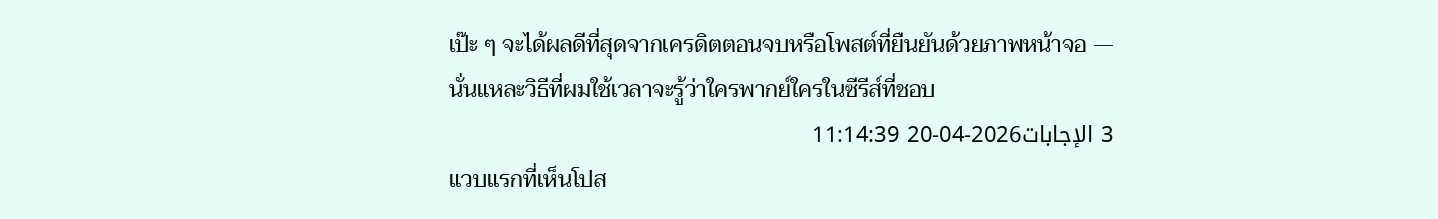เป๊ะ ๆ จะได้ผลดีที่สุดจากเครดิตตอนจบหรือโพสต์ที่ยืนยันด้วยภาพหน้าจอ — นั่นแหละวิธีที่ผมใช้เวลาจะรู้ว่าใครพากย์ใครในซีรีส์ที่ชอบ
3 الإجابات2026-04-20 11:14:39
แวบแรกที่เห็นโปส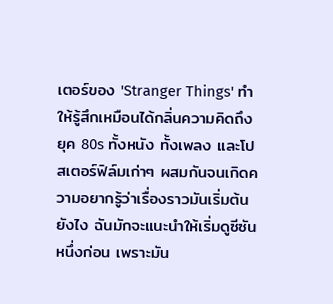เตอร์ของ 'Stranger Things' ทำให้รู้สึกเหมือนได้กลิ่นความคิดถึงยุค 80s ทั้งหนัง ทั้งเพลง และโปสเตอร์ฟิล์มเก่าๆ ผสมกันจนเกิดความอยากรู้ว่าเรื่องราวมันเริ่มต้นยังไง ฉันมักจะแนะนำให้เริ่มดูซีซันหนึ่งก่อน เพราะมัน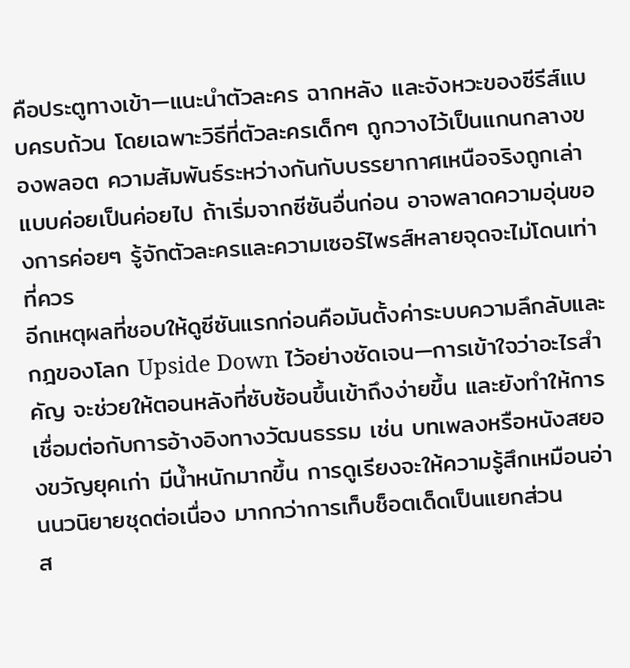คือประตูทางเข้า—แนะนำตัวละคร ฉากหลัง และจังหวะของซีรีส์แบบครบถ้วน โดยเฉพาะวิธีที่ตัวละครเด็กๆ ถูกวางไว้เป็นแกนกลางของพลอต ความสัมพันธ์ระหว่างกันกับบรรยากาศเหนือจริงถูกเล่าแบบค่อยเป็นค่อยไป ถ้าเริ่มจากซีซันอื่นก่อน อาจพลาดความอุ่นของการค่อยๆ รู้จักตัวละครและความเซอร์ไพรส์หลายจุดจะไม่โดนเท่าที่ควร
อีกเหตุผลที่ชอบให้ดูซีซันแรกก่อนคือมันตั้งค่าระบบความลึกลับและกฎของโลก Upside Down ไว้อย่างชัดเจน—การเข้าใจว่าอะไรสำคัญ จะช่วยให้ตอนหลังที่ซับซ้อนขึ้นเข้าถึงง่ายขึ้น และยังทำให้การเชื่อมต่อกับการอ้างอิงทางวัฒนธรรม เช่น บทเพลงหรือหนังสยองขวัญยุคเก่า มีน้ำหนักมากขึ้น การดูเรียงจะให้ความรู้สึกเหมือนอ่านนวนิยายชุดต่อเนื่อง มากกว่าการเก็บช็อตเด็ดเป็นแยกส่วน
ส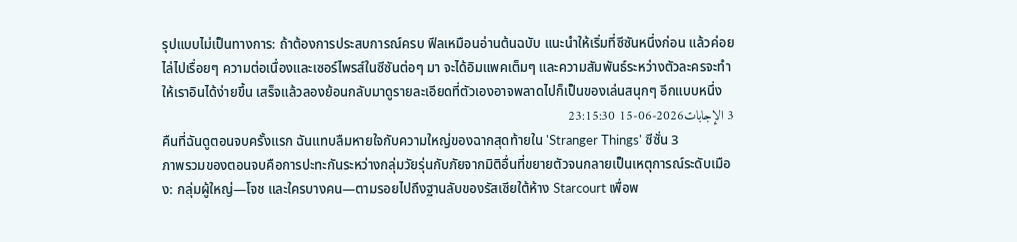รุปแบบไม่เป็นทางการ: ถ้าต้องการประสบการณ์ครบ ฟีลเหมือนอ่านต้นฉบับ แนะนำให้เริ่มที่ซีซันหนึ่งก่อน แล้วค่อยไล่ไปเรื่อยๆ ความต่อเนื่องและเซอร์ไพรส์ในซีซันต่อๆ มา จะได้อิมแพคเต็มๆ และความสัมพันธ์ระหว่างตัวละครจะทำให้เราอินได้ง่ายขึ้น เสร็จแล้วลองย้อนกลับมาดูรายละเอียดที่ตัวเองอาจพลาดไปก็เป็นของเล่นสนุกๆ อีกแบบหนึ่ง
3 الإجابات2026-06-15 23:15:30
คืนที่ฉันดูตอนจบครั้งแรก ฉันแทบลืมหายใจกับความใหญ่ของฉากสุดท้ายใน 'Stranger Things' ซีซั่น 3
ภาพรวมของตอนจบคือการปะทะกันระหว่างกลุ่มวัยรุ่นกับภัยจากมิติอื่นที่ขยายตัวจนกลายเป็นเหตุการณ์ระดับเมือง: กลุ่มผู้ใหญ่—โจช และใครบางคน—ตามรอยไปถึงฐานลับของรัสเซียใต้ห้าง Starcourt เพื่อพ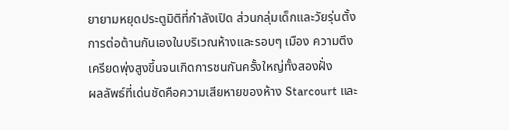ยายามหยุดประตูมิติที่กำลังเปิด ส่วนกลุ่มเด็กและวัยรุ่นตั้งการต่อต้านกันเองในบริเวณห้างและรอบๆ เมือง ความตึงเครียดพุ่งสูงขึ้นจนเกิดการชนกันครั้งใหญ่ทั้งสองฝั่ง
ผลลัพธ์ที่เด่นชัดคือความเสียหายของห้าง Starcourt และ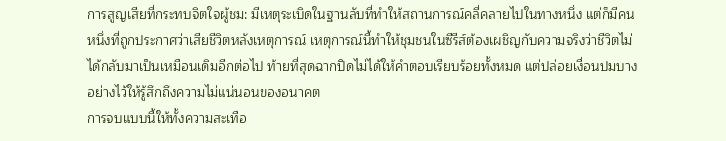การสูญเสียที่กระทบจิตใจผู้ชม: มีเหตุระเบิดในฐานลับที่ทำให้สถานการณ์คลี่คลายไปในทางหนึ่ง แต่ก็มีคนหนึ่งที่ถูกประกาศว่าเสียชีวิตหลังเหตุการณ์ เหตุการณ์นี้ทำให้ชุมชนในซีรีส์ต้องเผชิญกับความจริงว่าชีวิตไม่ได้กลับมาเป็นเหมือนเดิมอีกต่อไป ท้ายที่สุดฉากปิดไม่ได้ให้คำตอบเรียบร้อยทั้งหมด แต่ปล่อยเงื่อนปมบางอย่างไว้ให้รู้สึกถึงความไม่แน่นอนของอนาคต
การจบแบบนี้ให้ทั้งความสะเทือ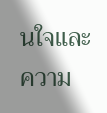นใจและความ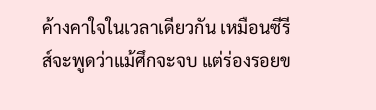ค้างคาใจในเวลาเดียวกัน เหมือนซีรีส์จะพูดว่าแม้ศึกจะจบ แต่ร่องรอยข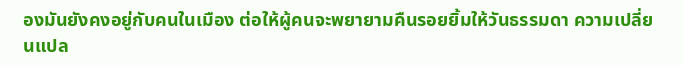องมันยังคงอยู่กับคนในเมือง ต่อให้ผู้คนจะพยายามคืนรอยยิ้มให้วันธรรมดา ความเปลี่ยนแปล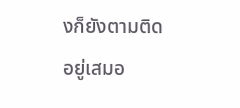งก็ยังตามติดอยู่เสมอ